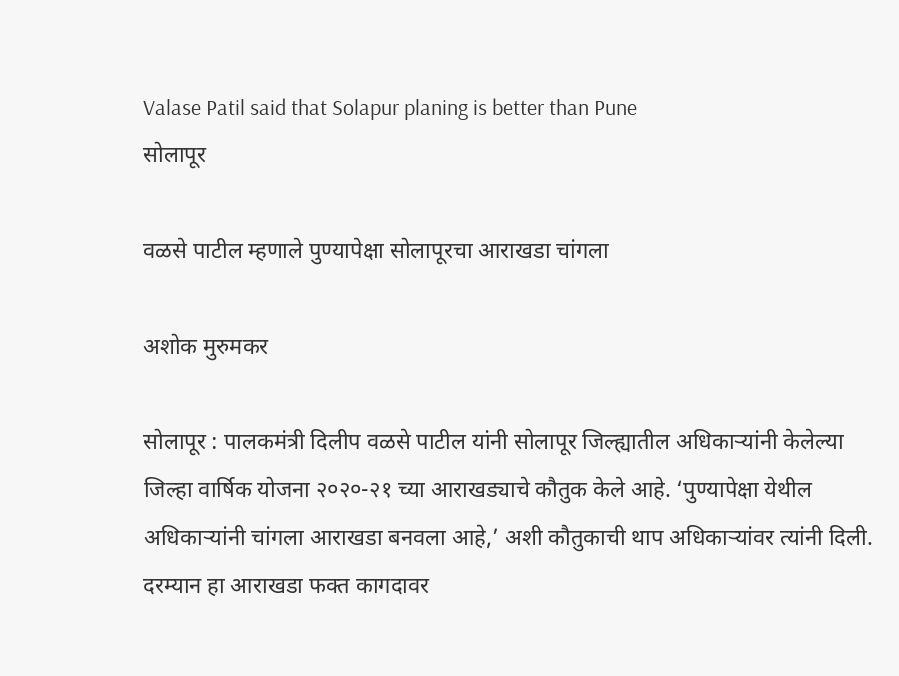Valase Patil said that Solapur planing is better than Pune
सोलापूर

वळसे पाटील म्हणाले पुण्यापेक्षा सोलापूरचा आराखडा चांगला

अशोक मुरुमकर

सोलापूर : पालकमंत्री दिलीप वळसे पाटील यांनी सोलापूर जिल्ह्यातील अधिकाऱ्यांनी केलेल्या जिल्हा वार्षिक योजना २०२०-२१ च्या आराखड्याचे कौतुक केले आहे. ‘पुण्यापेक्षा येथील अधिकाऱ्यांनी चांगला आराखडा बनवला आहे,’ अशी कौतुकाची थाप अधिकाऱ्यांवर त्यांनी दिली. दरम्यान हा आराखडा फक्त कागदावर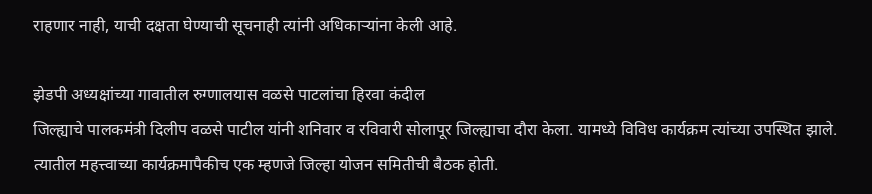राहणार नाही, याची दक्षता घेण्याची सूचनाही त्यांनी अधिकाऱ्यांना केली आहे.

झेडपी अध्यक्षांच्या गावातील रुग्णालयास वळसे पाटलांचा हिरवा कंदील
जिल्ह्याचे पालकमंत्री दिलीप वळसे पाटील यांनी शनिवार व रविवारी सोलापूर जिल्ह्याचा दौरा केला. यामध्ये विविध कार्यक्रम त्यांच्या उपस्थित झाले. त्यातील महत्त्वाच्या कार्यक्रमापैकीच एक म्हणजे जिल्हा योजन समितीची बैठक होती.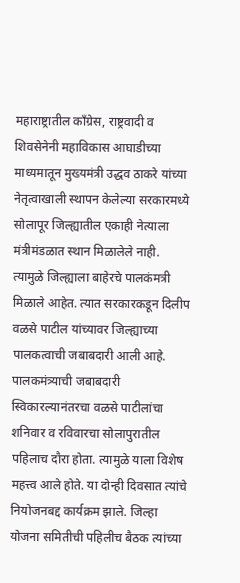महाराष्ट्रातील काँग्रेस, राष्ट्रवादी व शिवसेनेनी महाविकास आघाडीच्या माध्यमातून मुख्यमंत्री उद्धव ठाकरे यांच्या नेतृत्वाखाली स्थापन केलेल्या सरकारमध्ये सोलापूर जिल्ह्यातील एकाही नेत्याला मंत्रीमंडळात स्थान मिळालेले नाही. त्यामुळे जिल्ह्याला बाहेरचे पालकंमत्री मिळाले आहेत. त्यात सरकारकडून दिलीप वळसे पाटील यांच्यावर जिल्ह्याच्या पालकत्वाची जबाबदारी आली आहे.
पालकमंत्र्याची जबाबदारी स्विकारल्यानंतरचा वळसे पाटीलांचा शनिवार व रविवारचा सोलापुरातील पहिलाच दौरा होता. त्यामुळे याला विशेष महत्त्व आले होते. या दोन्ही दिवसात त्यांचे नियोजनबद्द कार्यक्रम झाले. जिल्हा योजना समितीची पहिलीच बैठक त्यांच्या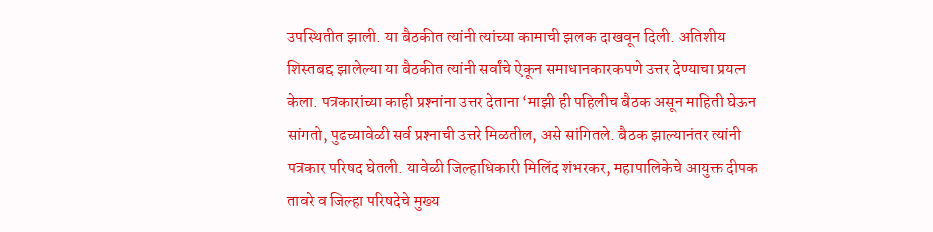उपस्थितीत झाली. या बैठकीत त्यांनी त्यांच्या कामाची झलक दाखवून दिली. अतिशीय शिस्तबद्द झालेल्या या बैठकीत त्यांनी सर्वांचे ऐकून समाधानकारकपणे उत्तर देण्याचा प्रयत्न केला. पत्रकारांच्या काही प्रश्‍नांना उत्तर देताना ‘माझी ही पहिलीच बैठक असून माहिती घेऊन सांगतो, पुढच्यावेळी सर्व प्रश्‍नाची उत्तरे मिळतील, असे सांगितले. बैठक झाल्यानंतर त्यांनी पत्रकार परिषद घेतली. यावेळी जिल्हाधिकारी मिलिंद शंभरकर, महापालिकेचे आयुक्त दीपक तावरे व जिल्हा परिषदेचे मुख्य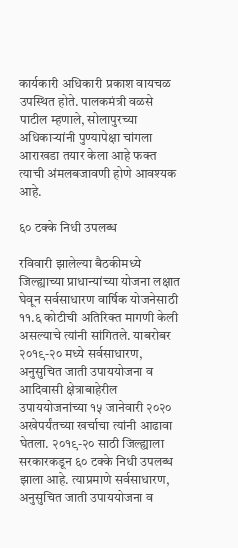कार्यकारी अधिकारी प्रकाश वायचळ उपस्थित होते. पालकमंत्री वळसे पाटील म्हणाले, सोलापुरच्या अधिकाऱ्यांनी पुण्यापेक्षा चांगला आराखडा तयार केला आहे फक्त त्याची अंमलबजावणी होणे आवश्‍यक आहे.

६० टक्के निधी उपलब्ध

रविवारी झालेल्या बैठकीमध्ये जिल्ह्याच्या प्राधान्यांच्या योजना लक्षात घेवून सर्वसाधारण वार्षिक योजनेसाठी ११.६ कोटीची अतिरिक्त मागणी केली असल्याचे त्यांनी सांगितले. याबरोबर २०१९-२० मध्ये सर्वसाधारण, अनुसुचित जाती उपाययोजना व आदिवासी क्षेत्राबाहेरील उपाययोजनांच्या १५ जानेवारी २०२० अखेपर्यंतच्या खर्चाचा त्यांनी आढावा घेतला. २०१९-२० साठी जिल्ह्याला सरकारकडून ६० टक्के निधी उपलब्ध झाला आहे. त्याप्रमाणे सर्वसाधारण, अनुसुचित जाती उपाययोजना व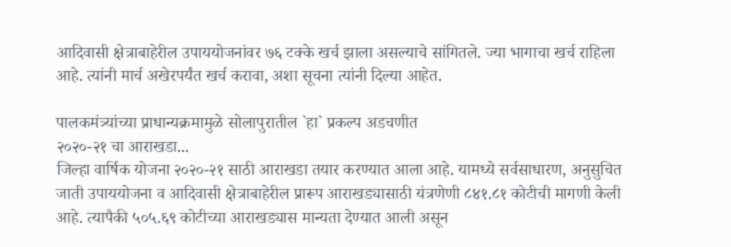आदिवासी क्षेत्राबाहेरील उपाययोजनांवर ७६ टक्के खर्च झाला असल्याचे सांगितले. ज्या भागाचा खर्च राहिला आहे. त्यांनी मार्च अखेरपर्यंत खर्च करावा, अशा सूचना त्यांनी दिल्या आहेत.

पालकमंत्र्यांच्या प्राधान्यक्रमामुळे सोलापुरातील `हा` प्रकल्प अडचणीत
२०२०-२१ चा आराखडा...
जिल्हा वार्षिक योजना २०२०-२१ साठी आराखडा तयार करण्यात आला आहे. यामध्ये सर्वसाधारण, अनुसुचित जाती उपाययोजना व आदिवासी क्षेत्राबाहेरील प्रारूप आराखड्यासाठी यंत्रणेणी ८४१.८१ कोटीची मागणी केली आहे. त्यापैकी ५०५.६९ कोटीच्या आराखड्यास मान्यता देण्यात आली असून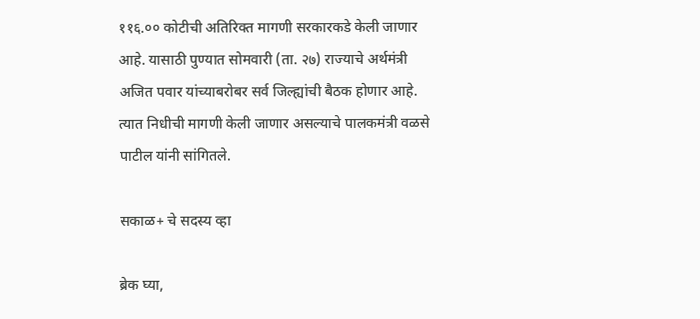११६.०० कोटीची अतिरिक्त मागणी सरकारकडे केली जाणार आहे. यासाठी पुण्यात सोमवारी (ता. २७) राज्याचे अर्थमंत्री अजित पवार यांच्याबरोबर सर्व जिल्ह्यांची बैठक होणार आहे. त्यात निधीची मागणी केली जाणार असल्याचे पालकमंत्री वळसे पाटील यांनी सांगितले.

सकाळ+ चे सदस्य व्हा

ब्रेक घ्या,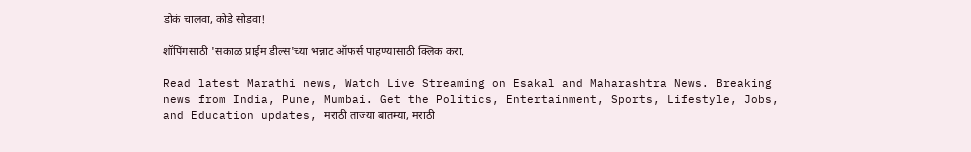डोकं चालवा, कोडे सोडवा!

शॉपिंगसाठी 'सकाळ प्राईम डील्स'च्या भन्नाट ऑफर्स पाहण्यासाठी क्लिक करा.

Read latest Marathi news, Watch Live Streaming on Esakal and Maharashtra News. Breaking news from India, Pune, Mumbai. Get the Politics, Entertainment, Sports, Lifestyle, Jobs, and Education updates, मराठी ताज्या बातम्या, मराठी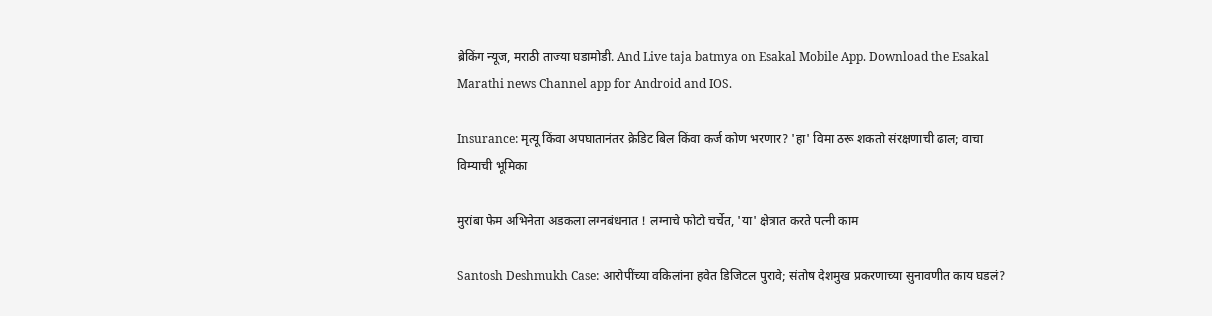ब्रेकिंग न्यूज, मराठी ताज्या घडामोडी. And Live taja batmya on Esakal Mobile App. Download the Esakal Marathi news Channel app for Android and IOS.

Insurance: मृत्यू किंवा अपघातानंतर क्रेडिट बिल किंवा कर्ज कोण भरणार? 'हा' विमा ठरू शकतो संरक्षणाची ढाल; वाचा विम्याची भूमिका

मुरांबा फेम अभिनेता अडकला लग्नबंधनात ! लग्नाचे फोटो चर्चेत, 'या' क्षेत्रात करते पत्नी काम

Santosh Deshmukh Case: आरोपींच्या वकिलांना हवेत डिजिटल पुरावे; संतोष देशमुख प्रकरणाच्या सुनावणीत काय घडलं?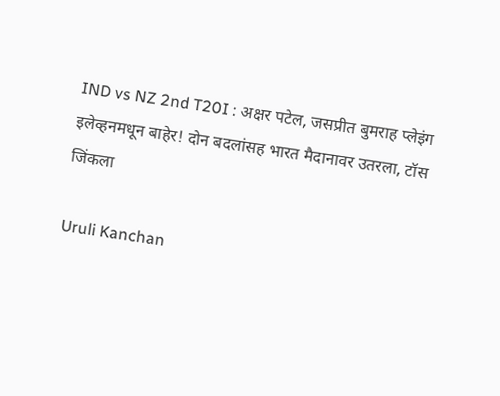IND vs NZ 2nd T20I : अक्षर पटेल, जसप्रीत बुमराह प्लेइंग इलेव्हनमधून बाहेर! दोन बदलांसह भारत मैदानावर उतरला, टॉस जिंकला

Uruli Kanchan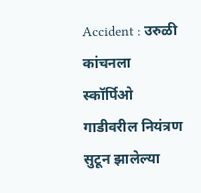Accident : उरुळी कांचनला स्कॉर्पिओ गाडीवरील नियंत्रण सुटून झालेल्या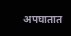अपघातात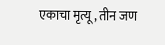एकाचा मृत्यू, तीन जण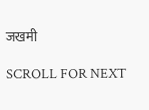जखमी

SCROLL FOR NEXT